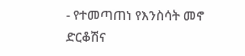- የተመጣጠነ የእንስሳት መኖ ድርቆሽና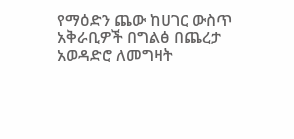የማዕድን ጨው ከሀገር ውስጥ አቅራቢዎች በግልፅ በጨረታ አወዳድሮ ለመግዛት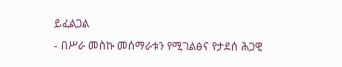ይፈልጋል
- በሥራ መስኩ መሰማራቱን የሚገልፅና የታደሰ ሕጋዊ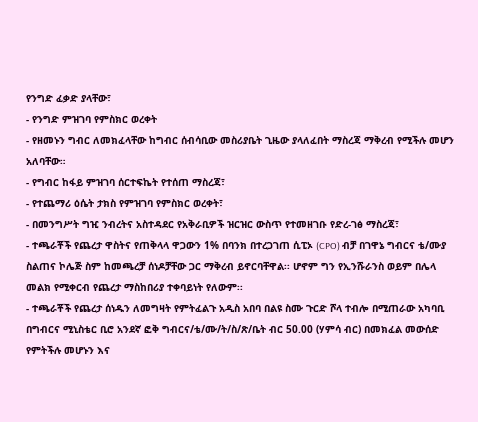የንግድ ፈቃድ ያላቸው፣
- የንግድ ምዝገባ የምስክር ወረቀት
- የዘመኑን ግብር ለመክፈላቸው ከግብር ሰብሳቢው መስሪያቤት ጊዜው ያላለፈበት ማስረጃ ማቅረብ የሚችሉ መሆን አለባቸው።
- የግብር ከፋይ ምዝገባ ሰርተፍኬት የተሰጠ ማስረጃ፣
- የተጨማሪ ዕሴት ታክስ የምዝገባ የምስክር ወረቀት፣
- በመንግሥት ግዢ ንብረትና አስተዳደር የአቅራቢዎች ዝርዝር ውስጥ የተመዘገቡ የድረ-ገፅ ማስረጃ፣
- ተጫራቾች የጨረታ ዋስትና የጠቅላላ ዋጋውን 1% በባንክ በተረጋገጠ ሲፒኦ (CPO) ብቻ በገዋኔ ግብርና ቴ/ሙያ ስልጠና ኮሌጅ ስም ከመጫረቻ ሰነዶቻቸው ጋር ማቅረብ ይኖርባቸዋል፡፡ ሆኖም ግን የኢንሹራንስ ወይም በሌላ መልክ የሚቀርብ የጨረታ ማስከበሪያ ተቀባይነት የለውም፡፡
- ተጫራቾች የጨረታ ሰነዱን ለመግዛት የምትፈልጉ አዲስ አበባ በልዩ ስሙ ጉርድ ሾላ ተብሎ በሚጠራው አካባቢ በግብርና ሚኒስቴር ቢሮ አንደኛ ፎቅ ግብርና/ቴ/ሙ/ት/ስ/ጽ/ቤት ብር 50.00 (ሃምሳ ብር) በመክፈል መውሰድ የምትችሉ መሆኑን እና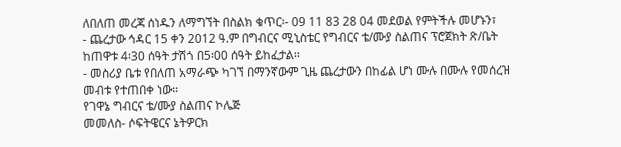ለበለጠ መረጃ ሰነዱን ለማግኘት በስልክ ቁጥር፡- 09 11 83 28 04 መደወል የምትችሉ መሆኑን፣
- ጨረታው ኅዳር 15 ቀን 2012 ዓ.ም በግብርና ሚኒስቴር የግብርና ቴ/ሙያ ስልጠና ፕሮጀክት ጽ/ቤት ከጠዋቱ 4፡30 ሰዓት ታሽጎ በ5፡00 ሰዓት ይከፈታል፡፡
- መስሪያ ቤቱ የበለጠ አማራጭ ካገኘ በማንኛውም ጊዜ ጨረታውን በከፊል ሆነ ሙሉ በሙሉ የመሰረዝ መብቱ የተጠበቀ ነው።
የገዋኔ ግብርና ቴ/ሙያ ስልጠና ኮሌጅ
መመለስ- ሶፍትዌርና ኔትዎርክ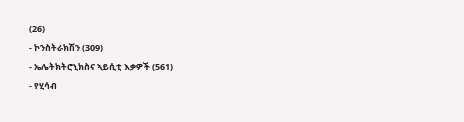(26)
- ኮንስትራክሽን (309)
- ኤሌትክትሮኒክስና ኣይሲቲ እቃዎች (561)
- የሂሳብ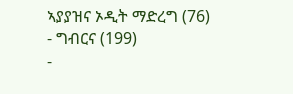ኣያያዝና ኦዲት ማድረግ (76)
- ግብርና (199)
-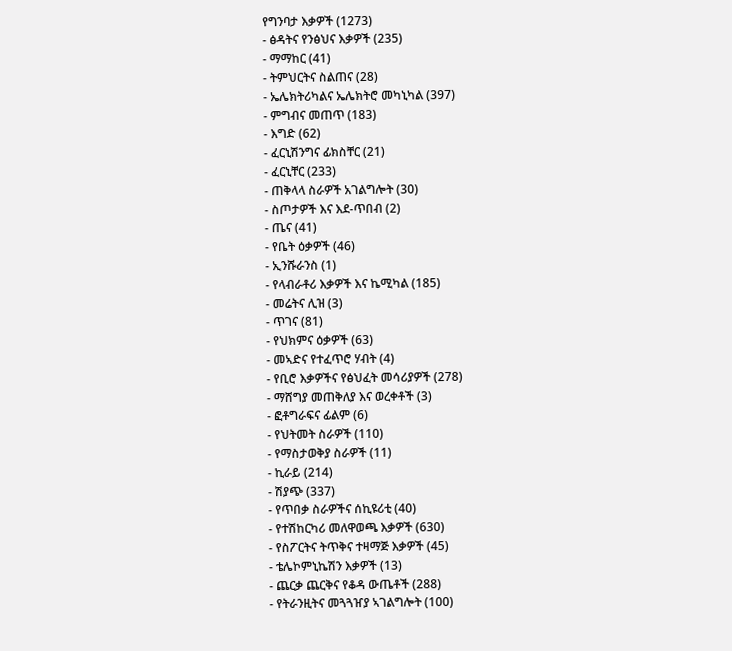የግንባታ እቃዎች (1273)
- ፅዳትና የንፅህና እቃዎች (235)
- ማማከር (41)
- ትምህርትና ስልጠና (28)
- ኤሌክትሪካልና ኤሌክትሮ መካኒካል (397)
- ምግብና መጠጥ (183)
- እግድ (62)
- ፈርኒሽንግና ፊክስቸር (21)
- ፈርኒቸር (233)
- ጠቅላላ ስራዎች አገልግሎት (30)
- ስጦታዎች እና እደ-ጥበብ (2)
- ጤና (41)
- የቤት ዕቃዎች (46)
- ኢንሹራንስ (1)
- የላብራቶሪ እቃዎች እና ኬሚካል (185)
- መሬትና ሊዝ (3)
- ጥገና (81)
- የህክምና ዕቃዎች (63)
- መኣድና የተፈጥሮ ሃብት (4)
- የቢሮ እቃዎችና የፅህፈት መሳሪያዎች (278)
- ማሸግያ መጠቅለያ እና ወረቀቶች (3)
- ፎቶግራፍና ፊልም (6)
- የህትመት ስራዎች (110)
- የማስታወቅያ ስራዎች (11)
- ኪራይ (214)
- ሽያጭ (337)
- የጥበቃ ስራዎችና ሰኪዩሪቲ (40)
- የተሽከርካሪ መለዋወጫ እቃዎች (630)
- የስፖርትና ትጥቅና ተዛማጅ እቃዎች (45)
- ቴሌኮምኒኬሽን እቃዎች (13)
- ጨርቃ ጨርቅና የቆዳ ውጤቶች (288)
- የትራንዚትና መጓጓዠያ ኣገልግሎት (100)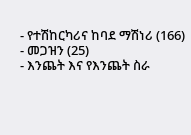- የተሽከርካሪና ከባደ ማሽነሪ (166)
- መጋዝን (25)
- እንጨት እና የእንጨት ስራ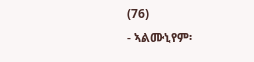(76)
- ኣልሙኒየም፡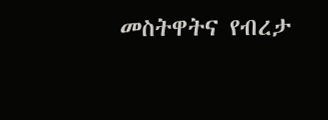መስትዋትና የብረታ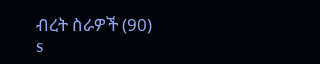ብረት ስራዎች (90)
s